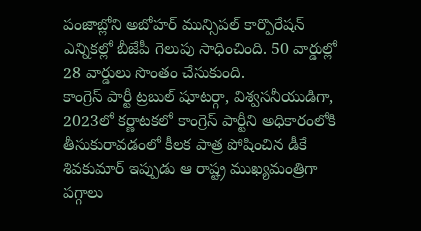పంజాబ్లోని అబోహర్ మున్సిపల్ కార్పొరేషన్ ఎన్నికల్లో బీజేపీ గెలుపు సాధించింది. 50 వార్డుల్లో 28 వార్డులు సొంతం చేసుకుంది.
కాంగ్రెస్ పార్టీ ట్రబుల్ షూటర్గా, విశ్వసనీయుడిగా, 2023లో కర్ణాటకలో కాంగ్రెస్ పార్టీని అధికారంలోకి తీసుకురావడంలో కీలక పాత్ర పోషించిన డీకే శివకుమార్ ఇప్పుడు ఆ రాష్ట్ర ముఖ్యమంత్రిగా పగ్గాలు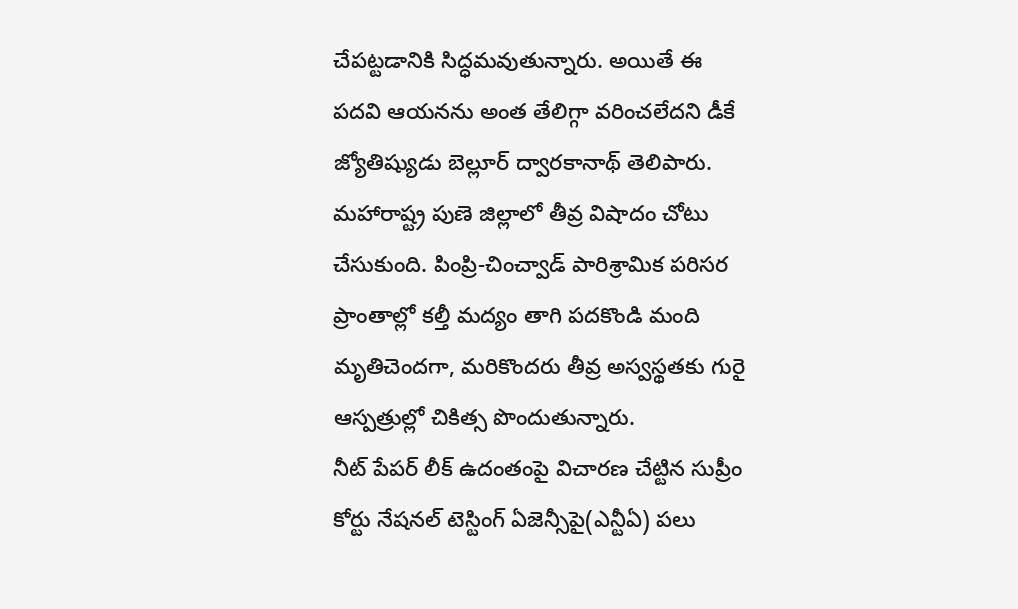చేపట్టడానికి సిద్ధమవుతున్నారు. అయితే ఈ పదవి ఆయనను అంత తేలిగ్గా వరించలేదని డీకే జ్యోతిష్యుడు బెల్లూర్ ద్వారకానాథ్ తెలిపారు.
మహారాష్ట్ర పుణె జిల్లాలో తీవ్ర విషాదం చోటు చేసుకుంది. పింప్రి-చించ్వాడ్ పారిశ్రామిక పరిసర ప్రాంతాల్లో కల్తీ మద్యం తాగి పదకొండి మంది మృతిచెందగా, మరికొందరు తీవ్ర అస్వస్థతకు గురై ఆస్పత్రుల్లో చికిత్స పొందుతున్నారు.
నీట్ పేపర్ లీక్ ఉదంతంపై విచారణ చేట్టిన సుప్రీం కోర్టు నేషనల్ టెస్టింగ్ ఏజెన్సీపై(ఎన్టీఏ) పలు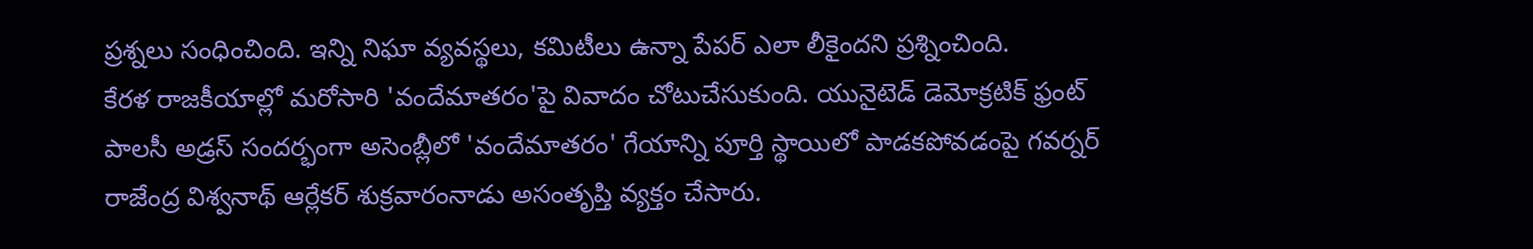ప్రశ్నలు సంధించింది. ఇన్ని నిఘా వ్యవస్థలు, కమిటీలు ఉన్నా పేపర్ ఎలా లీకైందని ప్రశ్నించింది.
కేరళ రాజకీయాల్లో మరోసారి 'వందేమాతరం'పై వివాదం చోటుచేసుకుంది. యునైటెడ్ డెమోక్రటిక్ ఫ్రంట్ పాలసీ అడ్రస్ సందర్భంగా అసెంబ్లీలో 'వందేమాతరం' గేయాన్ని పూర్తి స్థాయిలో పాడకపోవడంపై గవర్నర్ రాజేంద్ర విశ్వనాథ్ ఆర్లేకర్ శుక్రవారంనాడు అసంతృప్తి వ్యక్తం చేసారు.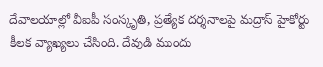దేవాలయాల్లో వీఐపీ సంస్కృతి, ప్రత్యేక దర్శనాలపై మద్రాస్ హైకోర్టు కీలక వ్యాఖ్యలు చేసింది. దేవుడి ముందు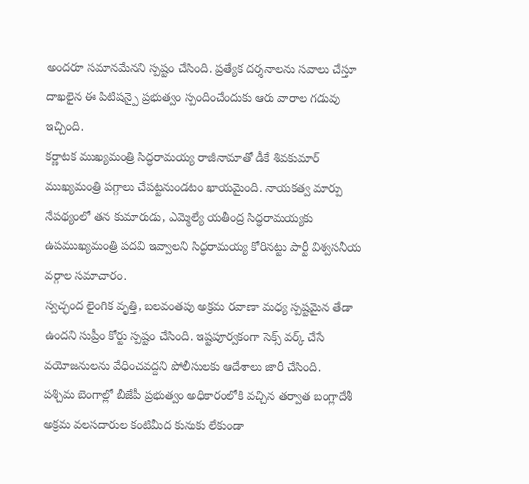అందరూ సమానమేనని స్పష్టం చేసింది. ప్రత్యేక దర్శనాలను సవాలు చేస్తూ దాఖలైన ఈ పిటిషన్పై ప్రభుత్వం స్పందించేందుకు ఆరు వారాల గడువు ఇచ్చింది.
కర్ణాటక ముఖ్యమంత్రి సిద్ధరామయ్య రాజీనామాతో డీకే శివకుమార్ ముఖ్యమంత్రి పగ్గాలు చేపట్టనుండటం ఖాయమైంది. నాయకత్వ మార్పు నేపథ్యంలో తన కుమారుడు, ఎమ్మెల్యే యతీంద్ర సిద్ధరామయ్యకు ఉపముఖ్యమంత్రి పదవి ఇవ్వాలని సిద్ధరామయ్య కోరినట్టు పార్టీ విశ్వసనీయ వర్గాల సమాచారం.
స్వచ్ఛంద లైంగిక వృత్తి, బలవంతపు అక్రమ రవాణా మధ్య స్పష్టమైన తేడా ఉందని సుప్రీం కోర్టు స్పష్టం చేసింది. ఇష్టపూర్వకంగా సెక్స్ వర్క్ చేసే వయోజనులను వేధించవద్దని పోలీసులకు ఆదేశాలు జారీ చేసింది.
పశ్చిమ బెంగాల్లో బీజేపీ ప్రభుత్వం అధికారంలోకి వచ్చిన తర్వాత బంగ్లాదేశీ అక్రమ వలసదారుల కంటిమీద కునుకు లేకుండా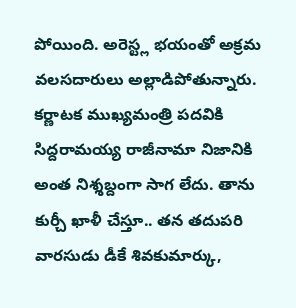పోయింది. అరెస్ట్ల భయంతో అక్రమ వలసదారులు అల్లాడిపోతున్నారు.
కర్ణాటక ముఖ్యమంత్రి పదవికి సిద్దరామయ్య రాజీనామా నిజానికి అంత నిశ్శబ్దంగా సాగ లేదు. తాను కుర్చీ ఖాళీ చేస్తూ.. తన తదుపరి వారసుడు డీకే శివకుమార్కు,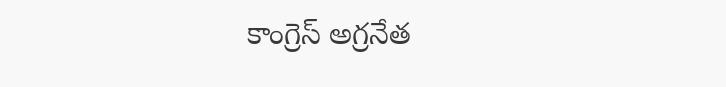కాంగ్రెస్ అగ్రనేత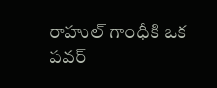రాహుల్ గాంధీకి ఒక పవర్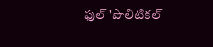ఫుల్ 'పొలిటికల్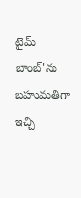టైమ్ బాంబ్'ను బహుమతిగా ఇచ్చి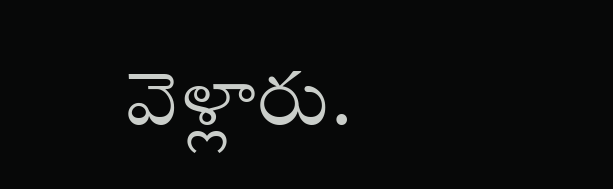వెళ్లారు.